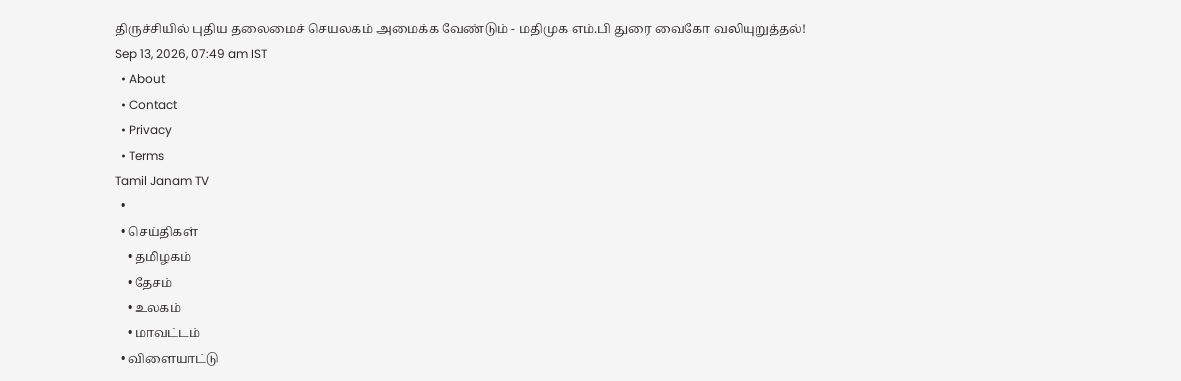திருச்சியில் புதிய தலைமைச் செயலகம் அமைக்க வேண்டும் - மதிமுக எம்.பி துரை வைகோ வலியுறுத்தல்!
Sep 13, 2026, 07:49 am IST
  • About
  • Contact
  • Privacy
  • Terms
Tamil Janam TV
  •
  • செய்திகள்
    • தமிழகம்
    • தேசம்
    • உலகம்
    • மாவட்டம்
  • விளையாட்டு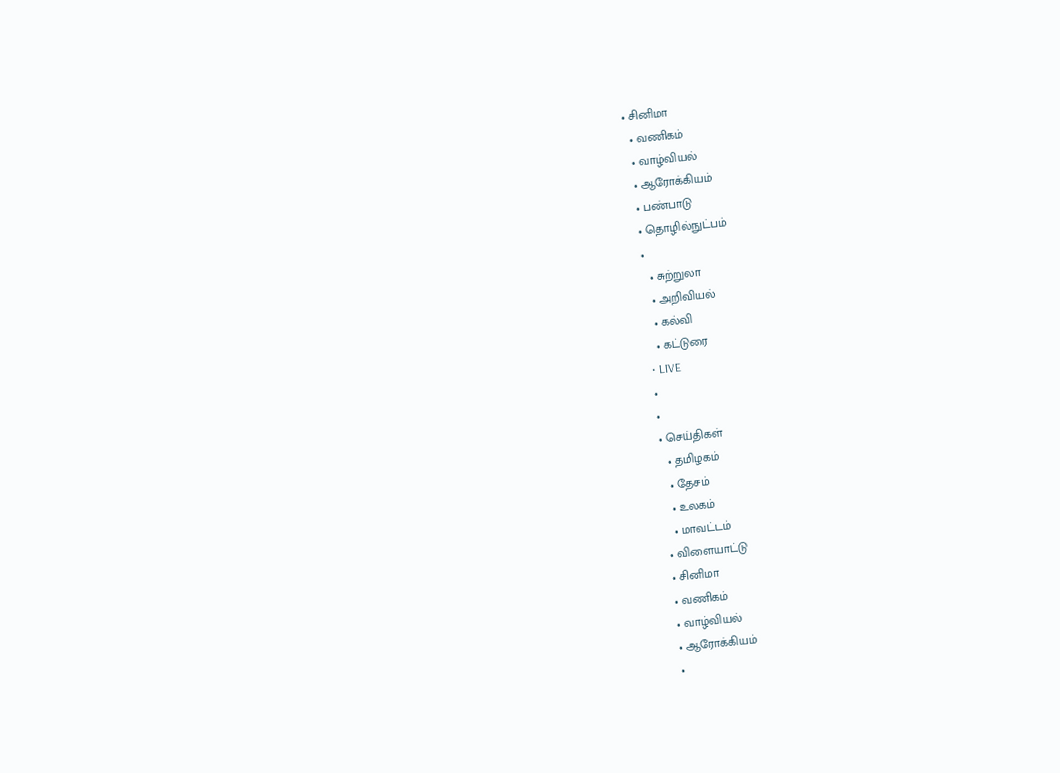• சினிமா
  • வணிகம்
  • வாழ்வியல்
  • ஆரோக்கியம்
  • பண்பாடு
  • தொழில்நுட்பம்
  •
    • சுற்றுலா
    • அறிவியல்
    • கல்வி
    • கட்டுரை
  • LIVE
  •
  •
  • செய்திகள்
    • தமிழகம்
    • தேசம்
    • உலகம்
    • மாவட்டம்
  • விளையாட்டு
  • சினிமா
  • வணிகம்
  • வாழ்வியல்
  • ஆரோக்கியம்
  •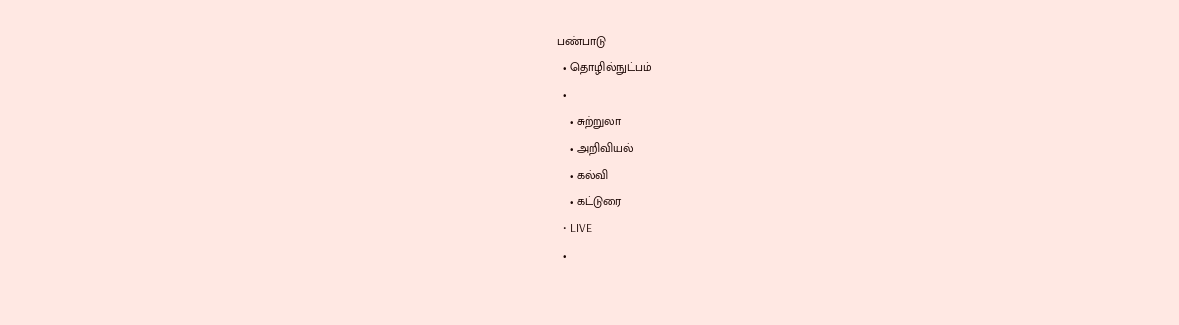பண்பாடு
  • தொழில்நுட்பம்
  •
    • சுற்றுலா
    • அறிவியல்
    • கல்வி
    • கட்டுரை
  • LIVE
  •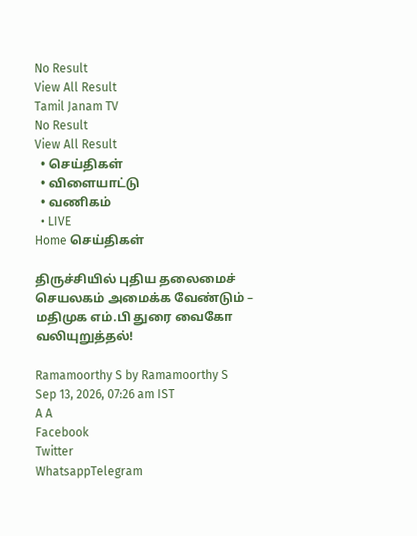No Result
View All Result
Tamil Janam TV
No Result
View All Result
  • செய்திகள்
  • விளையாட்டு
  • வணிகம்
  • LIVE
Home செய்திகள்

திருச்சியில் புதிய தலைமைச் செயலகம் அமைக்க வேண்டும் – மதிமுக எம்.பி துரை வைகோ வலியுறுத்தல்!

Ramamoorthy S by Ramamoorthy S
Sep 13, 2026, 07:26 am IST
A A
Facebook
Twitter
WhatsappTelegram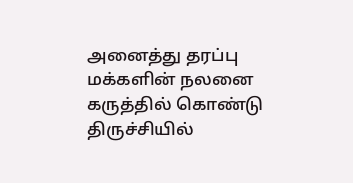அனைத்து தரப்பு மக்களின் நலனை கருத்தில் கொண்டு திருச்சியில்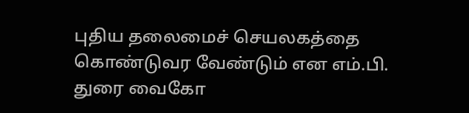புதிய தலைமைச் செயலகத்தை கொண்டுவர வேண்டும் என எம்.பி. துரை வைகோ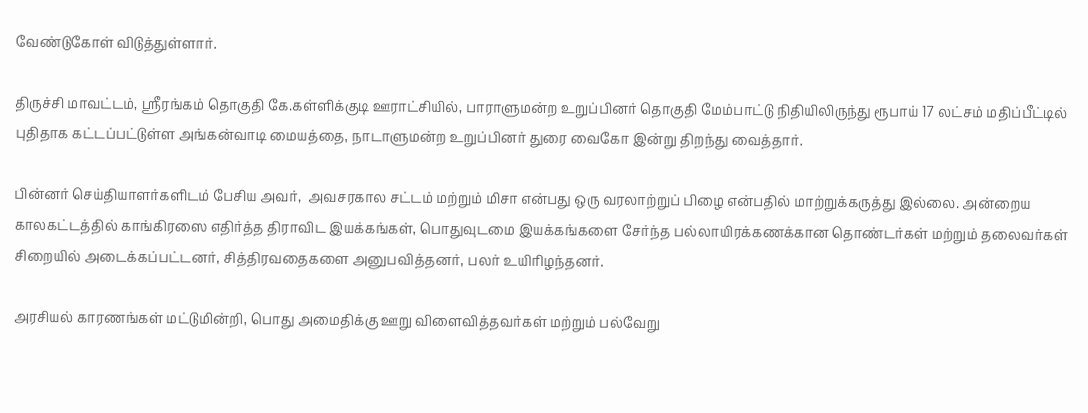வேண்டுகோள் விடுத்துள்ளார்.

திருச்சி மாவட்டம், ஸ்ரீரங்கம் தொகுதி கே.கள்ளிக்குடி ஊராட்சியில், பாராளுமன்ற உறுப்பினர் தொகுதி மேம்பாட்டு நிதியிலிருந்து ரூபாய் 17 லட்சம் மதிப்பீட்டில் புதிதாக கட்டப்பட்டுள்ள அங்கன்வாடி மையத்தை, நாடாளுமன்ற உறுப்பினர் துரை வைகோ இன்று திறந்து வைத்தார்.

பின்னர் செய்தியாளர்களிடம் பேசிய அவர்,  அவசரகால சட்டம் மற்றும் மிசா என்பது ஒரு வரலாற்றுப் பிழை என்பதில் மாற்றுக்கருத்து இல்லை. அன்றைய காலகட்டத்தில் காங்கிரஸை எதிர்த்த திராவிட இயக்கங்கள், பொதுவுடமை இயக்கங்களை சேர்ந்த பல்லாயிரக்கணக்கான தொண்டர்கள் மற்றும் தலைவர்கள் சிறையில் அடைக்கப்பட்டனர், சித்திரவதைகளை அனுபவித்தனர், பலர் உயிரிழந்தனர்.

அரசியல் காரணங்கள் மட்டுமின்றி, பொது அமைதிக்கு ஊறு விளைவித்தவர்கள் மற்றும் பல்வேறு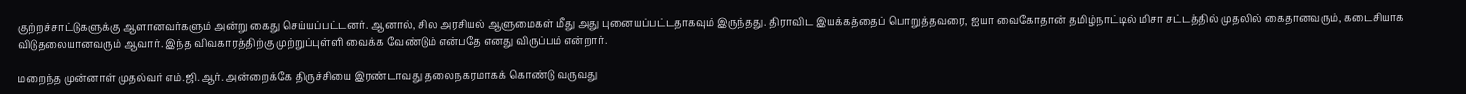குற்றச்சாட்டுகளுக்கு ஆளானவர்களும் அன்று கைது செய்யப்பட்டனர். ஆனால், சில அரசியல் ஆளுமைகள் மீது அது புனையப்பட்டதாகவும் இருந்தது. திராவிட இயக்கத்தைப் பொறுத்தவரை, ஐயா வைகோதான் தமிழ்நாட்டில் மிசா சட்டத்தில் முதலில் கைதானவரும், கடைசியாக விடுதலையானவரும் ஆவார். இந்த விவகாரத்திற்கு முற்றுப்புள்ளி வைக்க வேண்டும் என்பதே எனது விருப்பம் என்றார்.

மறைந்த முன்னாள் முதல்வர் எம்.ஜி.ஆர். அன்றைக்கே திருச்சியை இரண்டாவது தலைநகரமாகக் கொண்டு வருவது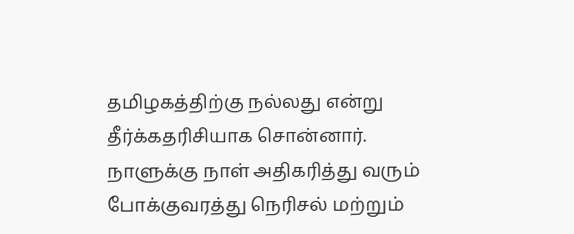தமிழகத்திற்கு நல்லது என்று தீர்க்கதரிசியாக சொன்னார். நாளுக்கு நாள் அதிகரித்து வரும் போக்குவரத்து நெரிசல் மற்றும்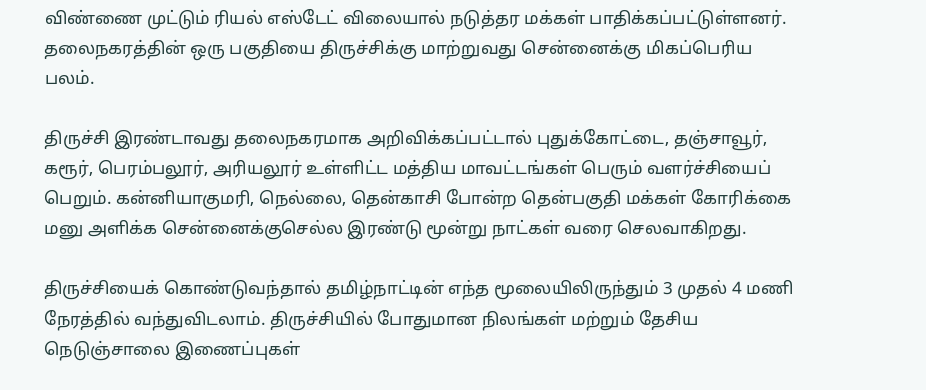விண்ணை முட்டும் ரியல் எஸ்டேட் விலையால் நடுத்தர மக்கள் பாதிக்கப்பட்டுள்ளனர். தலைநகரத்தின் ஒரு பகுதியை திருச்சிக்கு மாற்றுவது சென்னைக்கு மிகப்பெரிய பலம்.

திருச்சி இரண்டாவது தலைநகரமாக அறிவிக்கப்பட்டால் புதுக்கோட்டை, தஞ்சாவூர், கரூர், பெரம்பலூர், அரியலூர் உள்ளிட்ட மத்திய மாவட்டங்கள் பெரும் வளர்ச்சியைப் பெறும். கன்னியாகுமரி, நெல்லை, தென்காசி போன்ற தென்பகுதி மக்கள் கோரிக்கை மனு அளிக்க சென்னைக்குசெல்ல இரண்டு மூன்று நாட்கள் வரை செலவாகிறது.

திருச்சியைக் கொண்டுவந்தால் தமிழ்நாட்டின் எந்த மூலையிலிருந்தும் 3 முதல் 4 மணி நேரத்தில் வந்துவிடலாம். திருச்சியில் போதுமான நிலங்கள் மற்றும் தேசிய நெடுஞ்சாலை இணைப்புகள்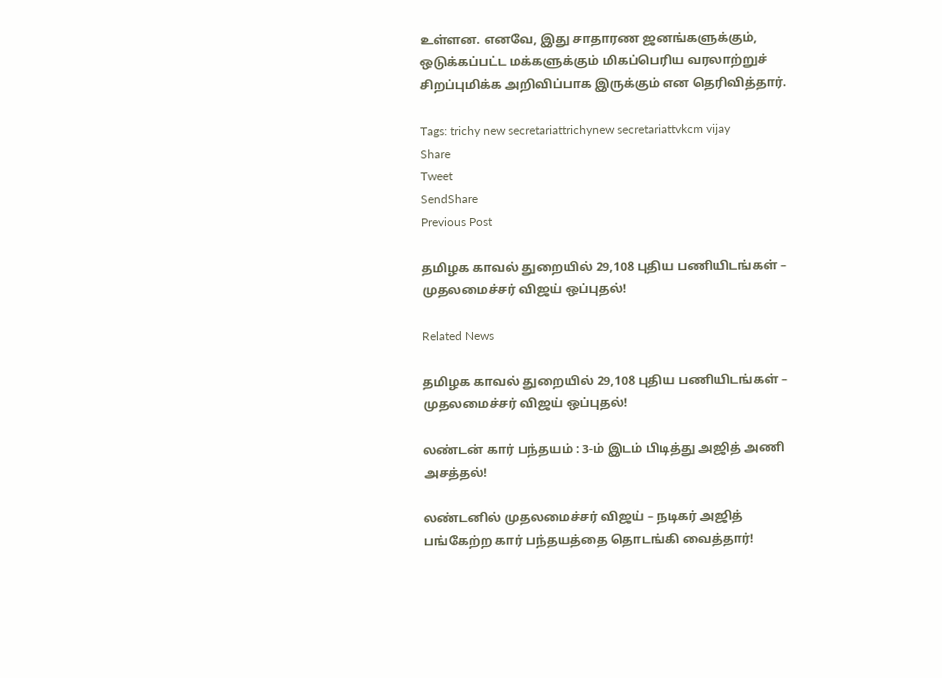உள்ளன. எனவே, இது சாதாரண ஜனங்களுக்கும், ஒடுக்கப்பட்ட மக்களுக்கும் மிகப்பெரிய வரலாற்றுச் சிறப்புமிக்க அறிவிப்பாக இருக்கும் என தெரிவித்தார்.

Tags: trichy new secretariattrichynew secretariattvkcm vijay
Share
Tweet
SendShare
Previous Post

தமிழக காவல் துறையில் 29,108 புதிய பணியிடங்கள் – முதலமைச்சர் விஜய் ஒப்புதல்!

Related News

தமிழக காவல் துறையில் 29,108 புதிய பணியிடங்கள் – முதலமைச்சர் விஜய் ஒப்புதல்!

லண்டன் கார் பந்தயம் : 3-ம் இடம் பிடித்து அஜித் அணி அசத்தல்!

லண்டனில் முதலமைச்சர் விஜய் – நடிகர் அஜித் பங்கேற்ற கார் பந்தயத்தை தொடங்கி வைத்தார்!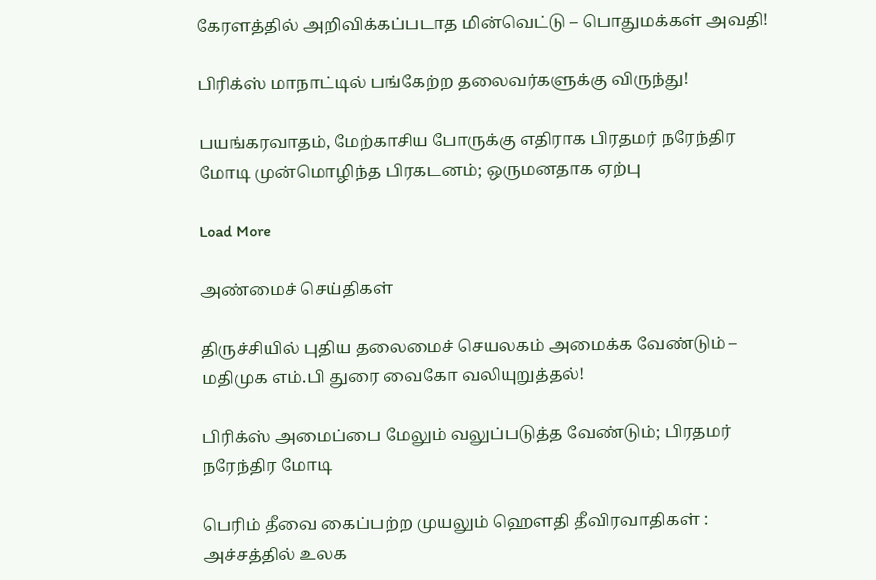கேரளத்தில் அறிவிக்கப்படாத மின்வெட்டு – பொதுமக்கள் அவதி!

பிரிக்ஸ் மாநாட்டில் பங்கேற்ற தலைவர்களுக்கு விருந்து!

பயங்கரவாதம், மேற்காசிய போருக்கு எதிராக பிரதமர் நரேந்திர மோடி முன்மொழிந்த பிரகடனம்; ஒருமனதாக ஏற்பு

Load More

அண்மைச் செய்திகள்

திருச்சியில் புதிய தலைமைச் செயலகம் அமைக்க வேண்டும் – மதிமுக எம்.பி துரை வைகோ வலியுறுத்தல்!

பிரிக்ஸ் அமைப்பை மேலும் வலுப்படுத்த வேண்டும்; பிரதமர் நரேந்திர மோடி

பெரிம் தீவை கைப்பற்ற முயலும் ஹெளதி தீவிரவாதிகள் : அச்சத்தில் உலக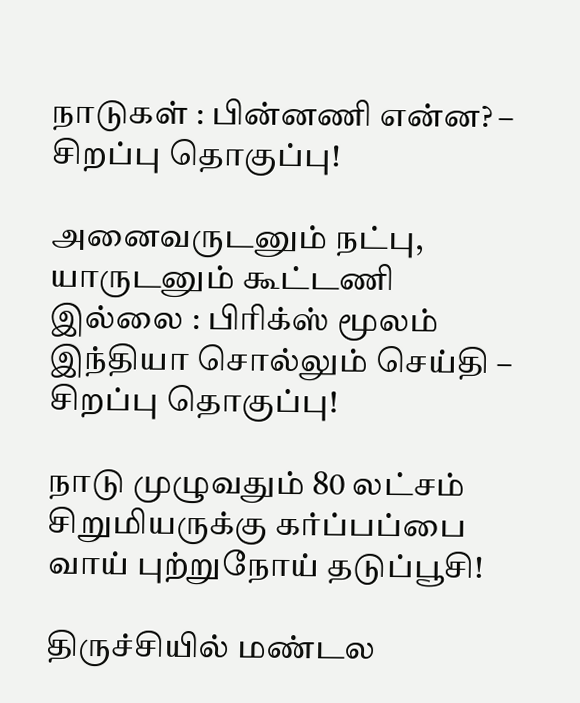நாடுகள் : பின்னணி என்ன? – சிறப்பு தொகுப்பு!

அனைவருடனும் நட்பு, யாருடனும் கூட்டணி இல்லை : பிரிக்ஸ் மூலம் இந்தியா சொல்லும் செய்தி – சிறப்பு தொகுப்பு!

நாடு முழுவதும் 80 லட்சம் சிறுமியருக்கு கர்ப்பப்பை வாய் புற்றுநோய் தடுப்பூசி!

திருச்சியில் மண்டல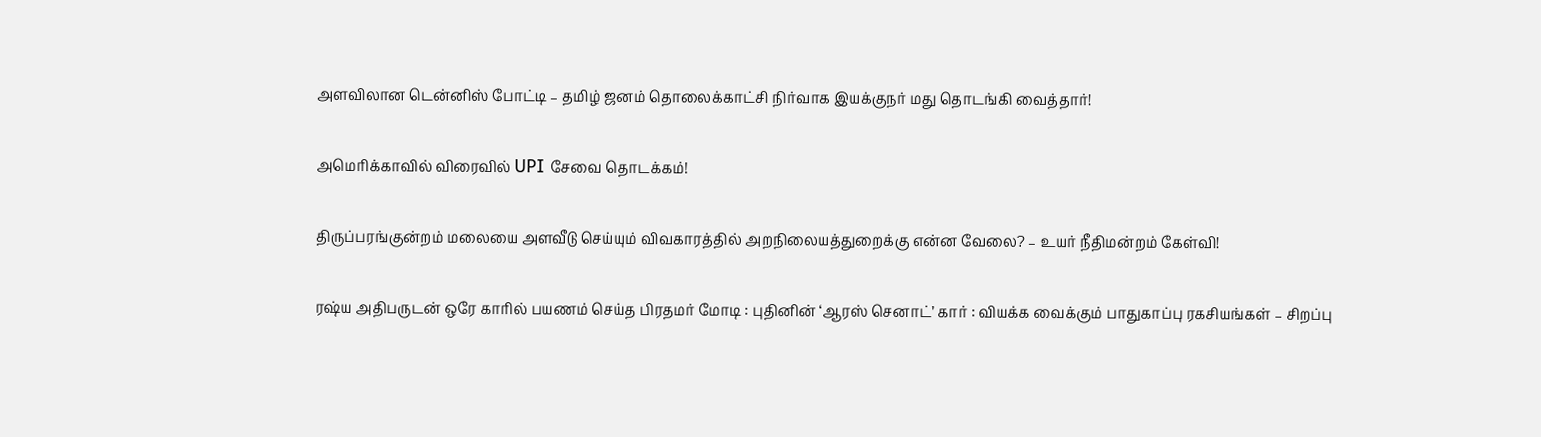அளவிலான டென்னிஸ் போட்டி – தமிழ் ஜனம் தொலைக்காட்சி நிர்வாக இயக்குநர் மது தொடங்கி வைத்தார்!

அமெரிக்காவில் விரைவில் UPI சேவை தொடக்கம்!

திருப்பரங்குன்றம் மலையை அளவீடு செய்யும் விவகாரத்தில் அறநிலையத்துறைக்கு என்ன வேலை? – உயர் நீதிமன்றம் கேள்வி!

ரஷ்ய அதிபருடன் ஒரே காரில் பயணம் செய்த பிரதமர் மோடி : புதினின் ‘ஆரஸ் செனாட்’ கார் : வியக்க வைக்கும் பாதுகாப்பு ரகசியங்கள் – சிறப்பு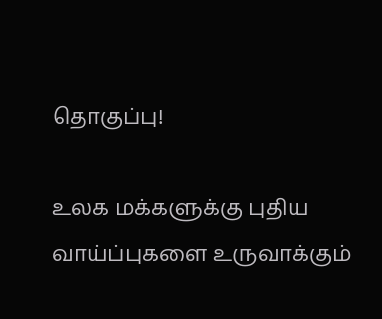தொகுப்பு!

உலக மக்களுக்கு புதிய வாய்ப்புகளை உருவாக்கும்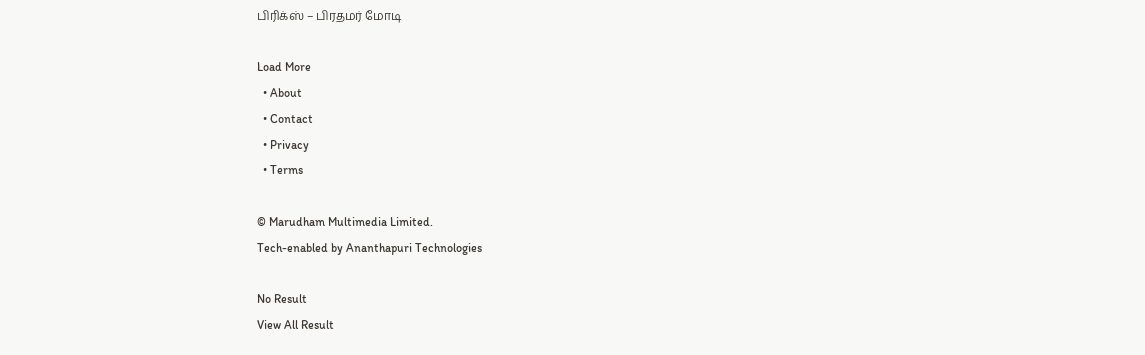பிரிக்ஸ் – பிரதமர் மோடி

Load More
  • About
  • Contact
  • Privacy
  • Terms

© Marudham Multimedia Limited.
Tech-enabled by Ananthapuri Technologies

No Result
View All Result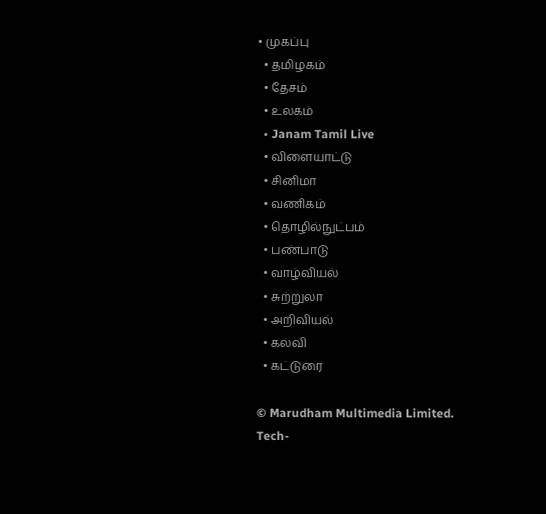• முகப்பு
  • தமிழகம்
  • தேசம்
  • உலகம்
  • Janam Tamil Live
  • விளையாட்டு
  • சினிமா
  • வணிகம்
  • தொழில்நுட்பம்
  • பண்பாடு
  • வாழ்வியல்
  • சுற்றுலா
  • அறிவியல்
  • கல்வி
  • கட்டுரை

© Marudham Multimedia Limited.
Tech-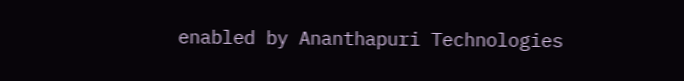enabled by Ananthapuri Technologies